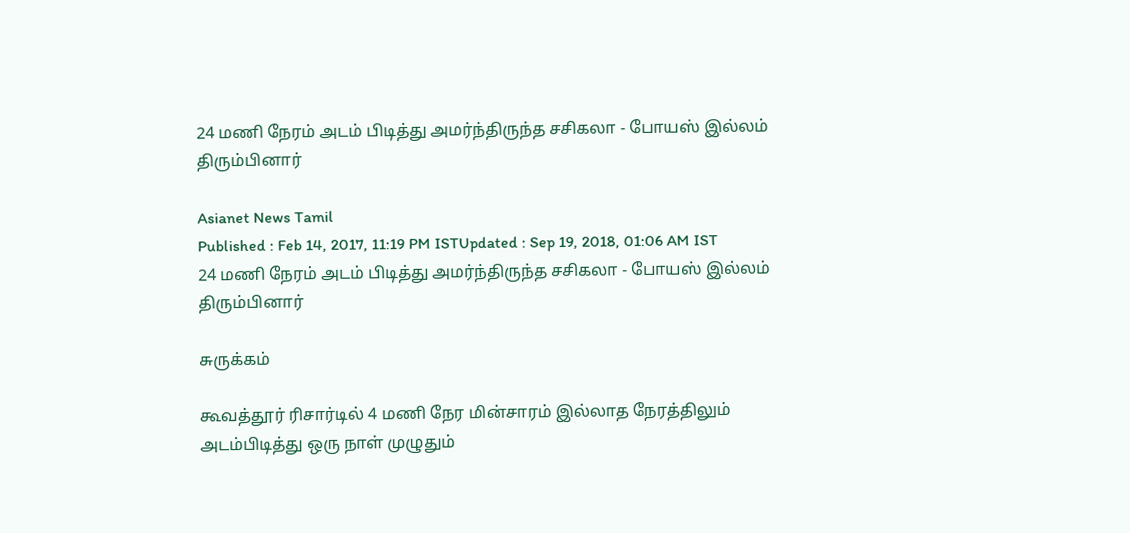24 மணி நேரம் அடம் பிடித்து அமர்ந்திருந்த சசிகலா - போயஸ் இல்லம் திரும்பினார்

Asianet News Tamil
Published : Feb 14, 2017, 11:19 PM ISTUpdated : Sep 19, 2018, 01:06 AM IST
24 மணி நேரம் அடம் பிடித்து அமர்ந்திருந்த சசிகலா - போயஸ் இல்லம் திரும்பினார்

சுருக்கம்

கூவத்தூர் ரிசார்டில் 4 மணி நேர மின்சாரம் இல்லாத நேரத்திலும் அடம்பிடித்து ஒரு நாள் முழுதும்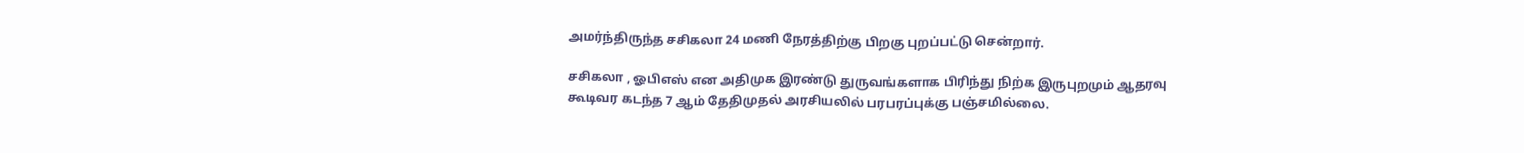அமர்ந்திருந்த சசிகலா 24 மணி நேரத்திற்கு பிறகு புறப்பட்டு சென்றார்.

சசிகலா , ஓபிஎஸ் என அதிமுக இரண்டு துருவங்களாக பிரிந்து நிற்க இருபுறமும் ஆதரவு கூடிவர கடந்த 7 ஆம் தேதிமுதல் அரசியலில் பரபரப்புக்கு பஞ்சமில்லை.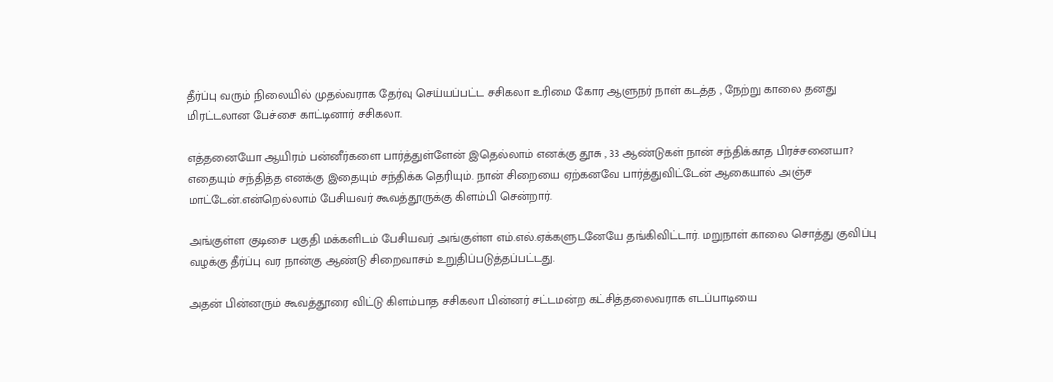தீர்ப்பு வரும் நிலையில் முதல்வராக தேர்வு செய்யப்பட்ட சசிகலா உரிமை கோர ஆளுநர் நாள் கடத்த , நேற்று காலை தனது மிரட்டலான பேச்சை காட்டினார் சசிகலா.

எத்தனையோ ஆயிரம் பன்னீர்களை பார்த்துள்ளேன் இதெல்லாம் எனக்கு தூசு , 33 ஆண்டுகள் நான் சந்திக்காத பிரச்சனையா? எதையும் சந்தித்த எனக்கு இதையும் சந்திக்க தெரியும். நான் சிறையை ஏற்கனவே பார்த்துவிட்டேன் ஆகையால் அஞ்ச மாட்டேன்.என்றெல்லாம் பேசியவர் கூவத்தூருக்கு கிளம்பி சென்றார்.

அங்குள்ள குடிசை பகுதி மக்களிடம் பேசியவர் அங்குள்ள எம்.எல்.ஏக்களுடனேயே தங்கிவிட்டார். மறுநாள் காலை சொத்து குவிப்பு வழக்கு தீர்ப்பு வர நான்கு ஆண்டு சிறைவாசம் உறுதிப்படுத்தப்பட்டது.

அதன் பின்னரும் கூவத்தூரை விட்டு கிளம்பாத சசிகலா பின்னர் சட்டமன்ற கட்சித்தலைவராக எடப்பாடியை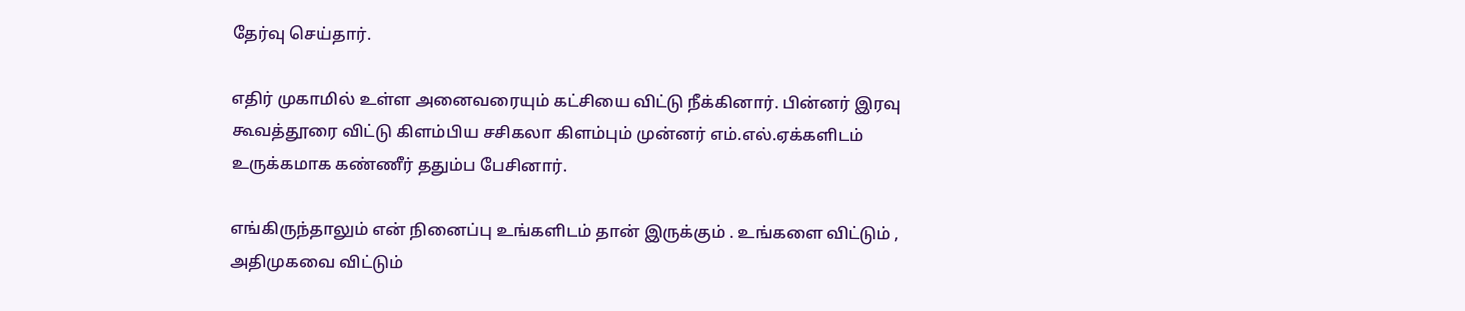தேர்வு செய்தார்.

எதிர் முகாமில் உள்ள அனைவரையும் கட்சியை விட்டு நீக்கினார். பின்னர் இரவு கூவத்தூரை விட்டு கிளம்பிய சசிகலா கிளம்பும் முன்னர் எம்.எல்.ஏக்களிடம் உருக்கமாக கண்ணீர் ததும்ப பேசினார்.

எங்கிருந்தாலும் என் நினைப்பு உங்களிடம் தான் இருக்கும் . உங்களை விட்டும் , அதிமுகவை விட்டும்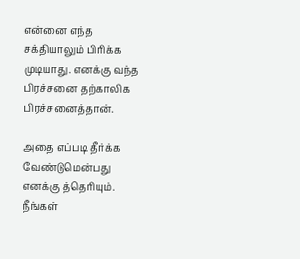என்னை எந்த சக்தியாலும் பிரிக்க முடியாது. எனக்கு வந்த பிரச்சனை தற்காலிக பிரச்சனைத்தான்.

அதை எப்படி தீர்க்க வேண்டுமென்பது எனக்கு த்தெரியும். நீங்கள்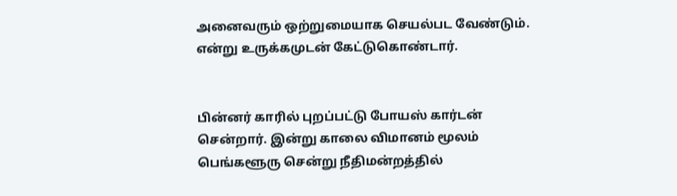அனைவரும் ஒற்றுமையாக செயல்பட வேண்டும். என்று உருக்கமுடன் கேட்டுகொண்டார்.


பின்னர் காரில் புறப்பட்டு போயஸ் கார்டன் சென்றார். இன்று காலை விமானம் மூலம் பெங்களூரு சென்று நீதிமன்றத்தில்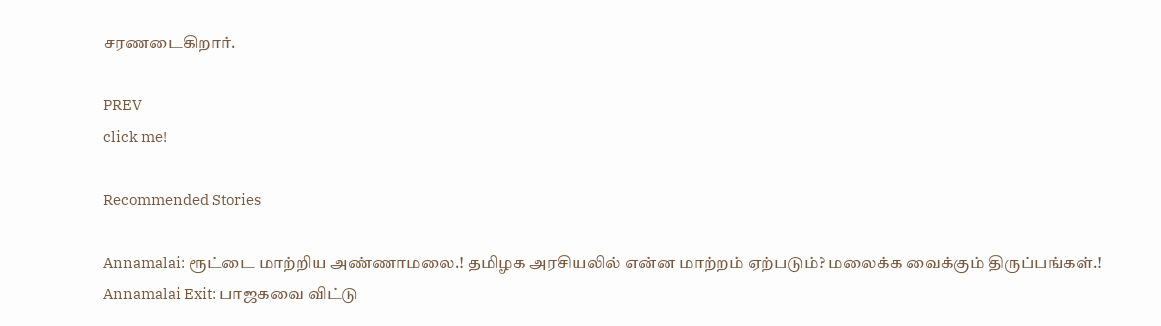சரணடைகிறார்.

PREV
click me!

Recommended Stories

Annamalai: ரூட்டை மாற்றிய அண்ணாமலை.! தமிழக அரசியலில் என்ன மாற்றம் ஏற்படும்? மலைக்க வைக்கும் திருப்பங்கள்.!
Annamalai Exit: பாஜகவை விட்டு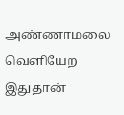அண்ணாமலை வெளியேற இதுதான்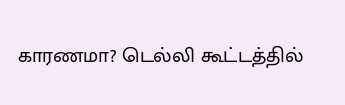காரணமா? டெல்லி கூட்டத்தில்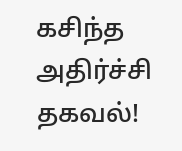கசிந்த அதிர்ச்சி தகவல்!